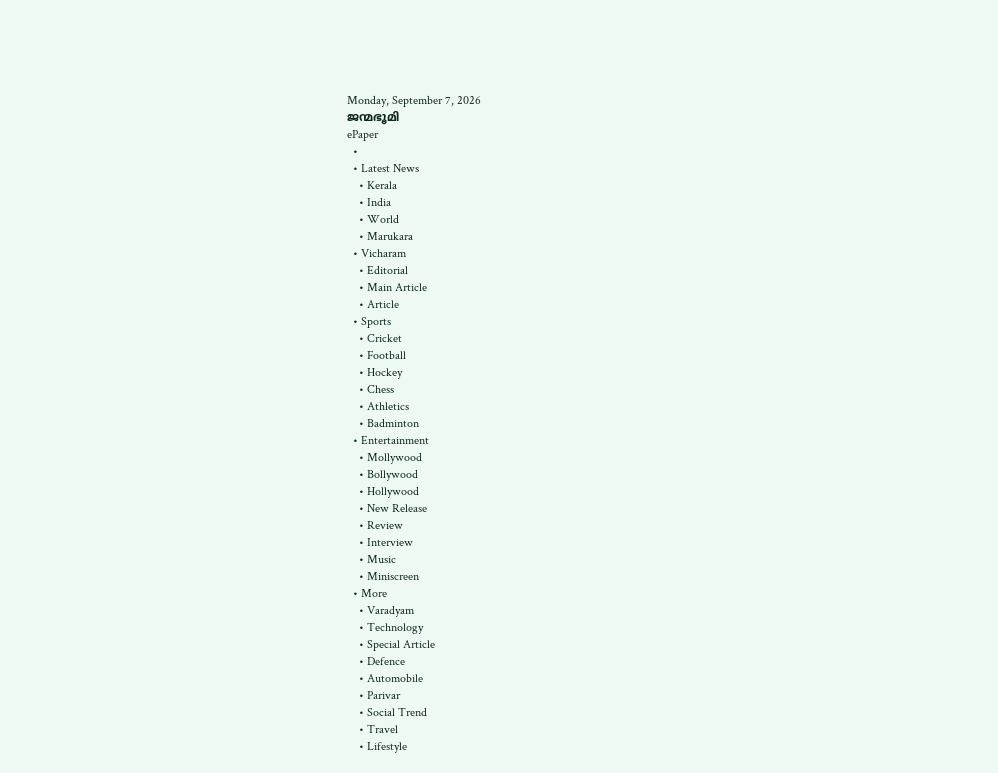Monday, September 7, 2026
ജന്മഭൂമി
ePaper
  •
  • Latest News
    • Kerala
    • India
    • World
    • Marukara
  • Vicharam
    • Editorial
    • Main Article
    • Article
  • Sports
    • Cricket
    • Football
    • Hockey
    • Chess
    • Athletics
    • Badminton
  • Entertainment
    • Mollywood
    • Bollywood
    • Hollywood
    • New Release
    • Review
    • Interview
    • Music
    • Miniscreen
  • More
    • Varadyam
    • Technology
    • Special Article
    • Defence
    • Automobile
    • Parivar
    • Social Trend
    • Travel
    • Lifestyle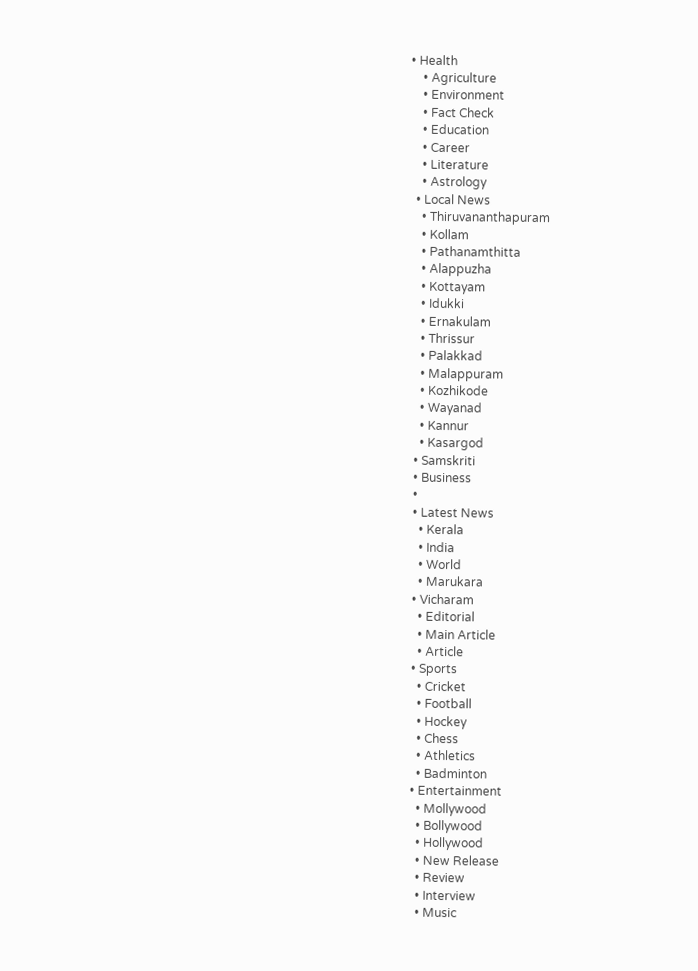• Health
    • Agriculture
    • Environment
    • Fact Check
    • Education
    • Career
    • Literature
    • Astrology
  • Local News
    • Thiruvananthapuram
    • Kollam
    • Pathanamthitta
    • Alappuzha
    • Kottayam
    • Idukki
    • Ernakulam
    • Thrissur
    • Palakkad
    • Malappuram
    • Kozhikode
    • Wayanad
    • Kannur
    • Kasargod
  • Samskriti
  • Business
  •
  • Latest News
    • Kerala
    • India
    • World
    • Marukara
  • Vicharam
    • Editorial
    • Main Article
    • Article
  • Sports
    • Cricket
    • Football
    • Hockey
    • Chess
    • Athletics
    • Badminton
  • Entertainment
    • Mollywood
    • Bollywood
    • Hollywood
    • New Release
    • Review
    • Interview
    • Music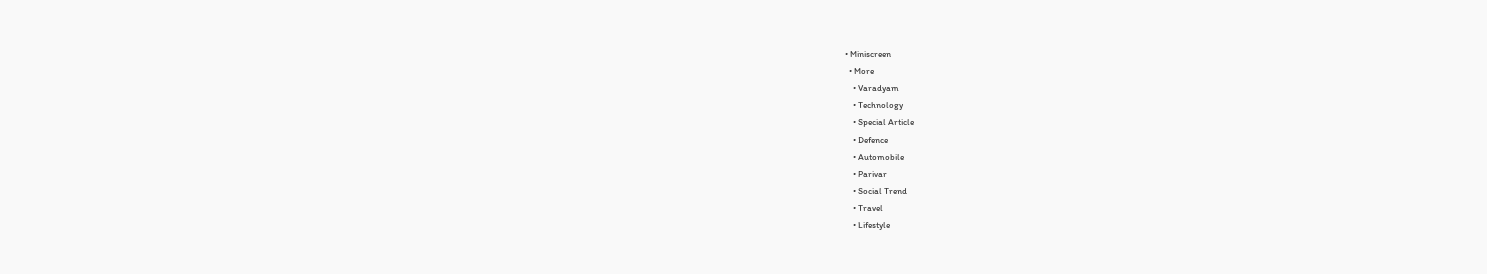• Miniscreen
  • More
    • Varadyam
    • Technology
    • Special Article
    • Defence
    • Automobile
    • Parivar
    • Social Trend
    • Travel
    • Lifestyle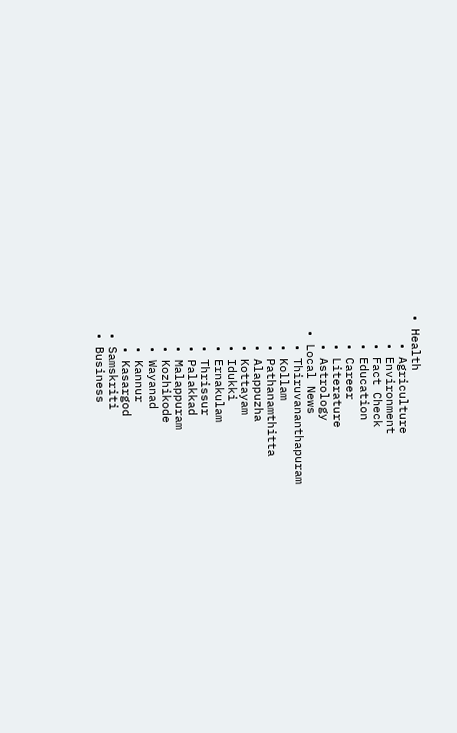• Health
    • Agriculture
    • Environment
    • Fact Check
    • Education
    • Career
    • Literature
    • Astrology
  • Local News
    • Thiruvananthapuram
    • Kollam
    • Pathanamthitta
    • Alappuzha
    • Kottayam
    • Idukki
    • Ernakulam
    • Thrissur
    • Palakkad
    • Malappuram
    • Kozhikode
    • Wayanad
    • Kannur
    • Kasargod
  • Samskriti
  • Business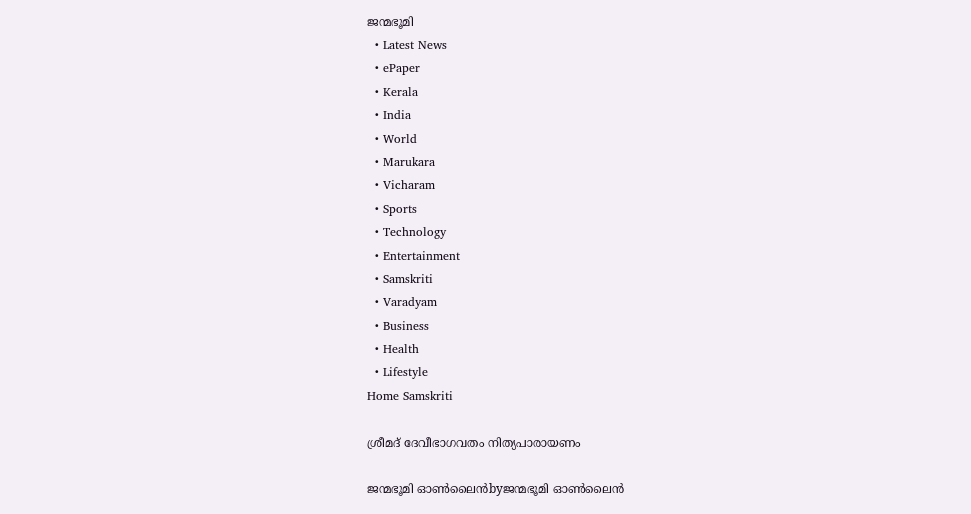ജന്മഭൂമി
  • Latest News
  • ePaper
  • Kerala
  • India
  • World
  • Marukara
  • Vicharam
  • Sports
  • Technology
  • Entertainment
  • Samskriti
  • Varadyam
  • Business
  • Health
  • Lifestyle
Home Samskriti

ശ്രീമദ് ദേവീഭാഗവതം നിത്യപാരായണം

ജന്മഭൂമി ഓണ്‍ലൈന്‍byജന്മഭൂമി ഓണ്‍ലൈന്‍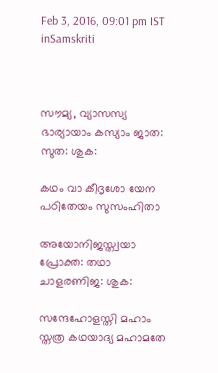Feb 3, 2016, 09:01 pm IST
inSamskriti



സൗമ്യ, വ്യാസസ്യ ഭാര്യായാം കസ്യാം ജാത: സുത: ശുക:

കഥം വാ കീദൃശോ യേന പഠിതേയം സുസംഹിതാ

അയോനിജസ്ത്വയാ പ്രോക്ത: തഥാ ചാളരണിജ: ശുക:

സന്ദേഹോളസ്തി മഹാം സ്തത്ര കഥയാദ്യ മഹാമതേ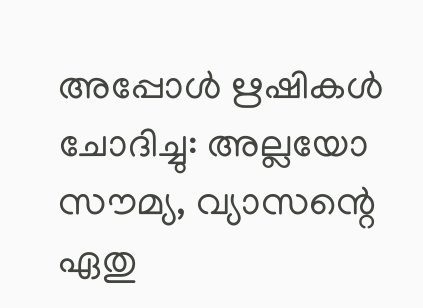അപ്പോള്‍ ഋഷികള്‍ ചോദിച്ചു: അല്ലയോ സൗമ്യ, വ്യാസന്റെ ഏതു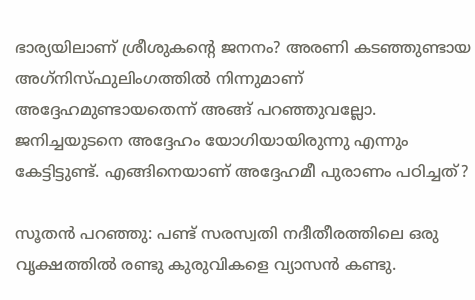ഭാര്യയിലാണ് ശ്രീശുകന്റെ ജനനം? അരണി കടഞ്ഞുണ്ടായ അഗ്‌നിസ്ഫുലിംഗത്തില്‍ നിന്നുമാണ് അദ്ദേഹമുണ്ടായതെന്ന് അങ്ങ് പറഞ്ഞുവല്ലോ. ജനിച്ചയുടനെ അദ്ദേഹം യോഗിയായിരുന്നു എന്നും കേട്ടിട്ടുണ്ട്. എങ്ങിനെയാണ് അദ്ദേഹമീ പുരാണം പഠിച്ചത്?

സൂതന്‍ പറഞ്ഞു: പണ്ട് സരസ്വതി നദീതീരത്തിലെ ഒരു വൃക്ഷത്തില്‍ രണ്ടു കുരുവികളെ വ്യാസന്‍ കണ്ടു.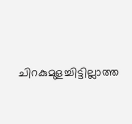ചിറകുമുളച്ചിട്ടില്ലാത്ത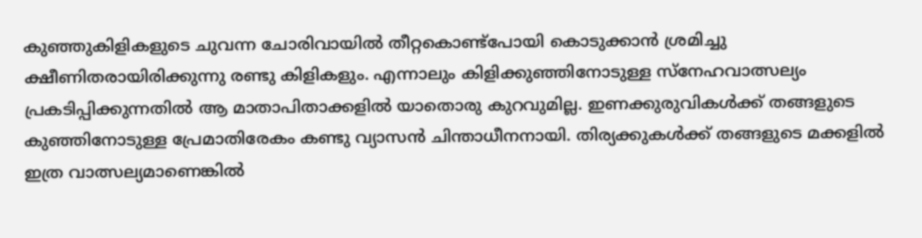കുഞ്ഞുകിളികളുടെ ചുവന്ന ചോരിവായില്‍ തീറ്റകൊണ്ട്‌പോയി കൊടുക്കാന്‍ ശ്രമിച്ചു ക്ഷീണിതരായിരിക്കുന്നു രണ്ടു കിളികളും. എന്നാലും കിളിക്കുഞ്ഞിനോടുള്ള സ്‌നേഹവാത്സല്യം പ്രകടിപ്പിക്കുന്നതില്‍ ആ മാതാപിതാക്കളില്‍ യാതൊരു കുറവുമില്ല. ഇണക്കുരുവികള്‍ക്ക് തങ്ങളുടെ കുഞ്ഞിനോടുള്ള പ്രേമാതിരേകം കണ്ടു വ്യാസന്‍ ചിന്താധീനനായി. തിര്യക്കുകള്‍ക്ക് തങ്ങളുടെ മക്കളില്‍ ഇത്ര വാത്സല്യമാണെങ്കില്‍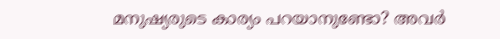മനുഷ്യരുടെ കാര്യം പറയാനുണ്ടോ? അവര്‍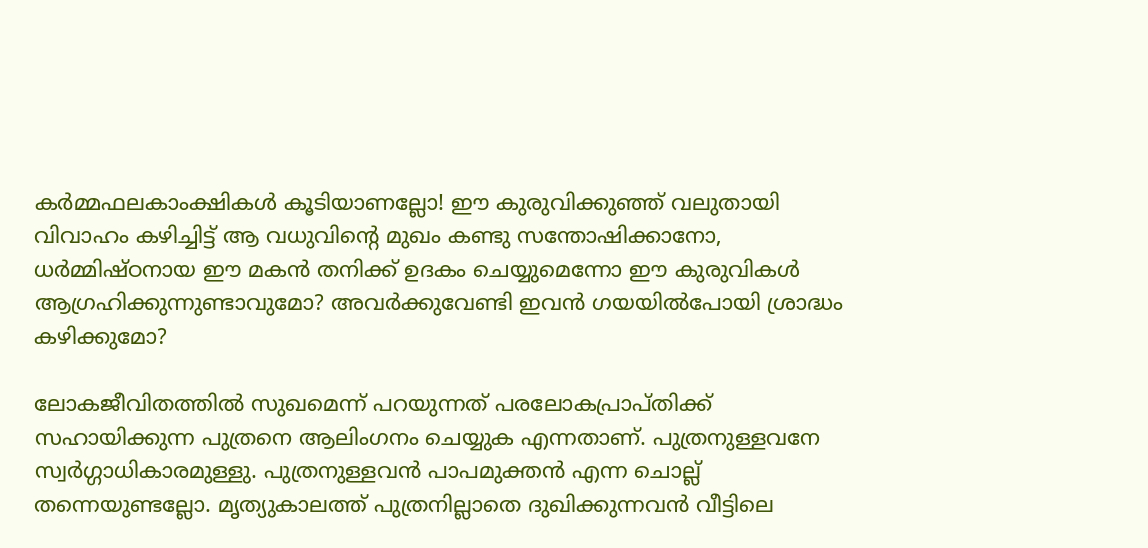കര്‍മ്മഫലകാംക്ഷികള്‍ കൂടിയാണല്ലോ! ഈ കുരുവിക്കുഞ്ഞ് വലുതായി വിവാഹം കഴിച്ചിട്ട് ആ വധുവിന്റെ മുഖം കണ്ടു സന്തോഷിക്കാനോ, ധര്‍മ്മിഷ്ഠനായ ഈ മകന്‍ തനിക്ക് ഉദകം ചെയ്യുമെന്നോ ഈ കുരുവികള്‍ ആഗ്രഹിക്കുന്നുണ്ടാവുമോ? അവര്‍ക്കുവേണ്ടി ഇവന്‍ ഗയയില്‍പോയി ശ്രാദ്ധം കഴിക്കുമോ?

ലോകജീവിതത്തില്‍ സുഖമെന്ന് പറയുന്നത് പരലോകപ്രാപ്തിക്ക് സഹായിക്കുന്ന പുത്രനെ ആലിംഗനം ചെയ്യുക എന്നതാണ്. പുത്രനുള്ളവനേ സ്വര്‍ഗ്ഗാധികാരമുള്ളു. പുത്രനുള്ളവന്‍ പാപമുക്തന്‍ എന്ന ചൊല്ല് തന്നെയുണ്ടല്ലോ. മൃത്യുകാലത്ത് പുത്രനില്ലാതെ ദുഖിക്കുന്നവന്‍ വീട്ടിലെ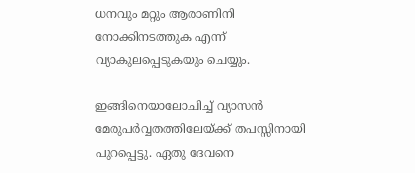ധനവും മറ്റും ആരാണിനി നോക്കിനടത്തുക എന്ന് വ്യാകുലപ്പെടുകയും ചെയ്യും.

ഇങ്ങിനെയാലോചിച്ച് വ്യാസന്‍ മേരുപര്‍വ്വതത്തിലേയ്‌ക്ക് തപസ്സിനായി പുറപ്പെട്ടു. ഏതു ദേവനെ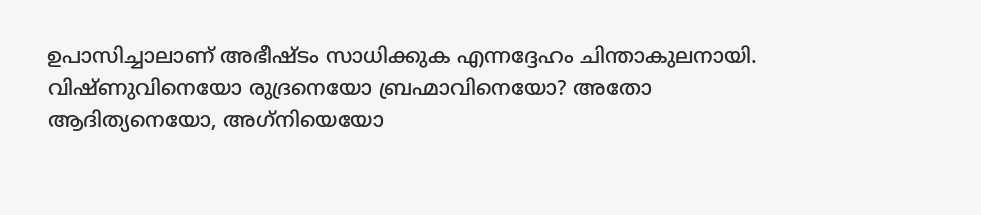ഉപാസിച്ചാലാണ് അഭീഷ്ടം സാധിക്കുക എന്നദ്ദേഹം ചിന്താകുലനായി. വിഷ്ണുവിനെയോ രുദ്രനെയോ ബ്രഹ്മാവിനെയോ? അതോ ആദിത്യനെയോ, അഗ്‌നിയെയോ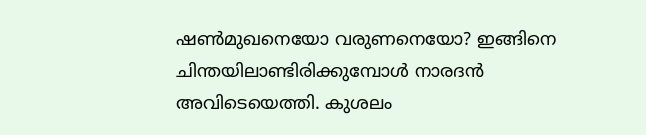ഷണ്‍മുഖനെയോ വരുണനെയോ? ഇങ്ങിനെ ചിന്തയിലാണ്ടിരിക്കുമ്പോള്‍ നാരദന്‍ അവിടെയെത്തി. കുശലം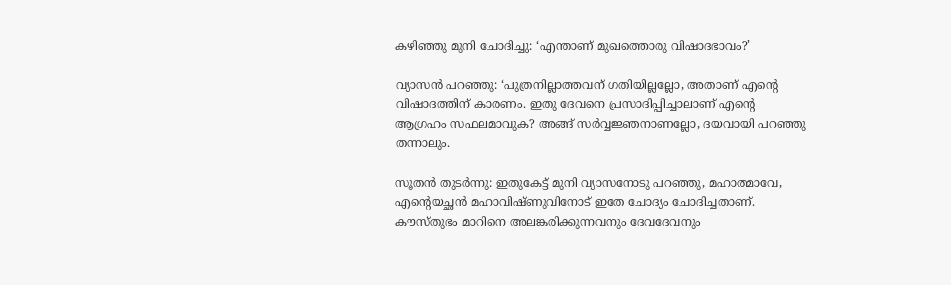കഴിഞ്ഞു മുനി ചോദിച്ചു: ‘എന്താണ് മുഖത്തൊരു വിഷാദഭാവം?’

വ്യാസന്‍ പറഞ്ഞു: ‘പുത്രനില്ലാത്തവന് ഗതിയില്ലല്ലോ, അതാണ് എന്റെ വിഷാദത്തിന് കാരണം. ഇതു ദേവനെ പ്രസാദിപ്പിച്ചാലാണ് എന്റെ ആഗ്രഹം സഫലമാവുക? അങ്ങ് സര്‍വ്വജ്ഞനാണല്ലോ, ദയവായി പറഞ്ഞു തന്നാലും.

സൂതന്‍ തുടര്‍ന്നു: ഇതുകേട്ട് മുനി വ്യാസനോടു പറഞ്ഞു, മഹാത്മാവേ, എന്റെയച്ഛന്‍ മഹാവിഷ്ണുവിനോട് ഇതേ ചോദ്യം ചോദിച്ചതാണ്. കൗസ്തുഭം മാറിനെ അലങ്കരിക്കുന്നവനും ദേവദേവനും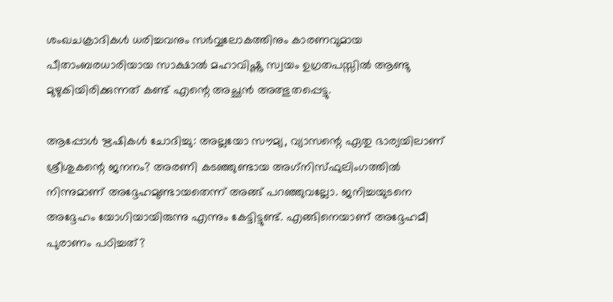ശംഖചക്രാദികള്‍ ധരിച്ചവനും സര്‍വ്വലോകത്തിനും കാരണവുമായ പീതാംബരധാരിയായ സാക്ഷാല്‍ മഹാവിഷ്ണു സ്വയം ഉഗ്രതപസ്സില്‍ ആണ്ടു മുഴുകിയിരിക്കുന്നത് കണ്ട് എന്റെ അച്ഛന്‍ അത്ഭുതപ്പെട്ടു.

ആപ്പോള്‍ ഋഷികള്‍ ചോദിച്ചു: അല്ലയോ സൗമ്യ, വ്യാസന്റെ ഏതു ഭാര്യയിലാണ് ശ്രീശുകന്റെ ജനനം? അരണി കടഞ്ഞുണ്ടായ അഗ്‌നിസ്ഫുലിംഗത്തില്‍ നിന്നുമാണ് അദ്ദേഹമുണ്ടായതെന്ന് അങ്ങ് പറഞ്ഞുവല്ലോ. ജനിച്ചയുടനെ അദ്ദേഹം യോഗിയായിരുന്നു എന്നും കേട്ടിട്ടുണ്ട്. എങ്ങിനെയാണ് അദ്ദേഹമീ പുരാണം പഠിച്ചത്?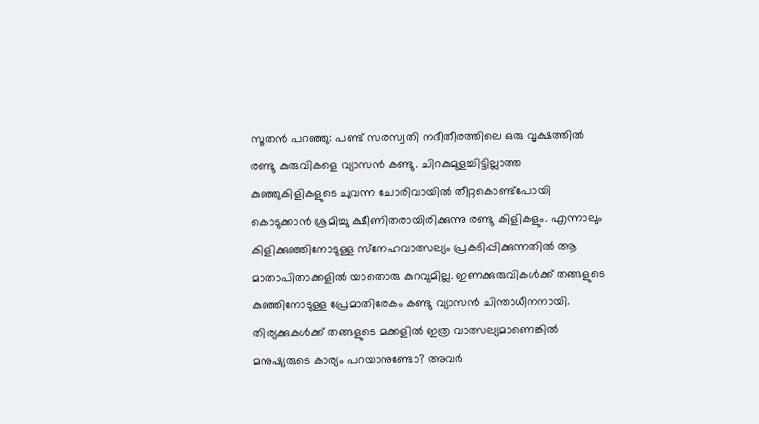സൂതന്‍ പറഞ്ഞു: പണ്ട് സരസ്വതി നദീതീരത്തിലെ ഒരു വൃക്ഷത്തില്‍ രണ്ടു കുരുവികളെ വ്യാസന്‍ കണ്ടു. ചിറകുമുളച്ചിട്ടില്ലാത്ത കുഞ്ഞുകിളികളുടെ ചുവന്ന ചോരിവായില്‍ തീറ്റകൊണ്ട്‌പോയി കൊടുക്കാന്‍ ശ്രമിച്ചു ക്ഷീണിതരായിരിക്കുന്നു രണ്ടു കിളികളും. എന്നാലും കിളിക്കുഞ്ഞിനോടുള്ള സ്‌നേഹവാത്സല്യം പ്രകടിപ്പിക്കുന്നതില്‍ ആ മാതാപിതാക്കളില്‍ യാതൊരു കുറവുമില്ല. ഇണക്കുരുവികള്‍ക്ക് തങ്ങളുടെ കുഞ്ഞിനോടുള്ള പ്രേമാതിരേകം കണ്ടു വ്യാസന്‍ ചിന്താധീനനായി. തിര്യക്കുകള്‍ക്ക് തങ്ങളുടെ മക്കളില്‍ ഇത്ര വാത്സല്യമാണെങ്കില്‍ മനുഷ്യരുടെ കാര്യം പറയാനുണ്ടോ? അവര്‍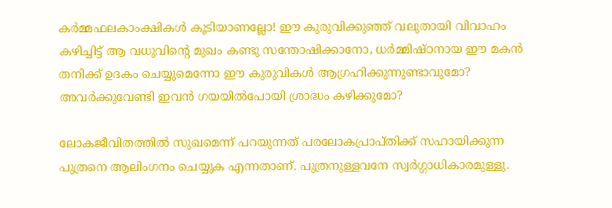കര്‍മ്മഫലകാംക്ഷികള്‍ കൂടിയാണല്ലോ! ഈ കുരുവിക്കുഞ്ഞ് വലുതായി വിവാഹം കഴിച്ചിട്ട് ആ വധുവിന്റെ മുഖം കണ്ടു സന്തോഷിക്കാനോ, ധര്‍മ്മിഷ്ഠനായ ഈ മകന്‍ തനിക്ക് ഉദകം ചെയ്യുമെന്നോ ഈ കുരുവികള്‍ ആഗ്രഹിക്കുന്നുണ്ടാവുമോ? അവര്‍ക്കുവേണ്ടി ഇവന്‍ ഗയയില്‍പോയി ശ്രാദ്ധം കഴിക്കുമോ?

ലോകജീവിതത്തില്‍ സുഖമെന്ന് പറയുന്നത് പരലോകപ്രാപ്തിക്ക് സഹായിക്കുന്ന പുത്രനെ ആലിംഗനം ചെയ്യുക എന്നതാണ്. പുത്രനുള്ളവനേ സ്വര്‍ഗ്ഗാധികാരമുള്ളു.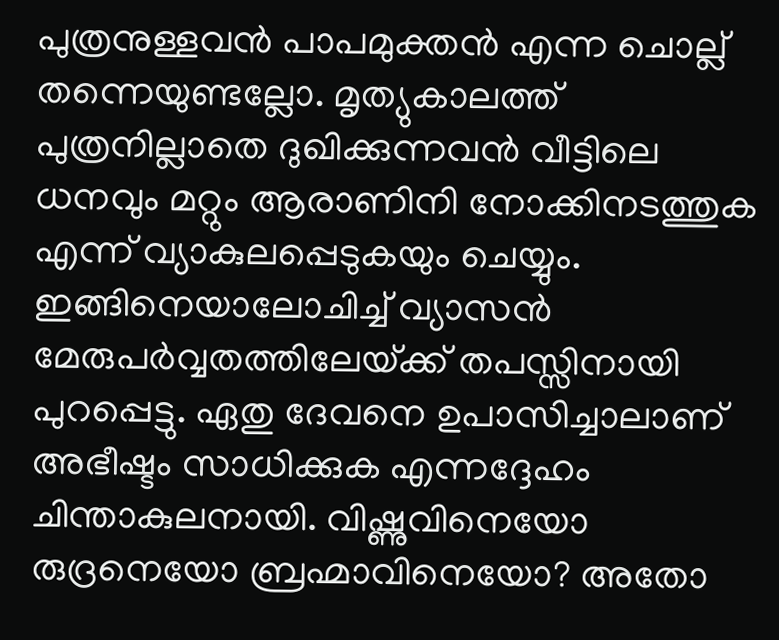പുത്രനുള്ളവന്‍ പാപമുക്തന്‍ എന്ന ചൊല്ല് തന്നെയുണ്ടല്ലോ. മൃത്യുകാലത്ത് പുത്രനില്ലാതെ ദുഖിക്കുന്നവന്‍ വീട്ടിലെ ധനവും മറ്റും ആരാണിനി നോക്കിനടത്തുക എന്ന് വ്യാകുലപ്പെടുകയും ചെയ്യും. ഇങ്ങിനെയാലോചിച്ച് വ്യാസന്‍ മേരുപര്‍വ്വതത്തിലേയ്‌ക്ക് തപസ്സിനായി പുറപ്പെട്ടു. ഏതു ദേവനെ ഉപാസിച്ചാലാണ് അഭീഷ്ടം സാധിക്കുക എന്നദ്ദേഹം ചിന്താകുലനായി. വിഷ്ണുവിനെയോ രുദ്രനെയോ ബ്രഹ്മാവിനെയോ? അതോ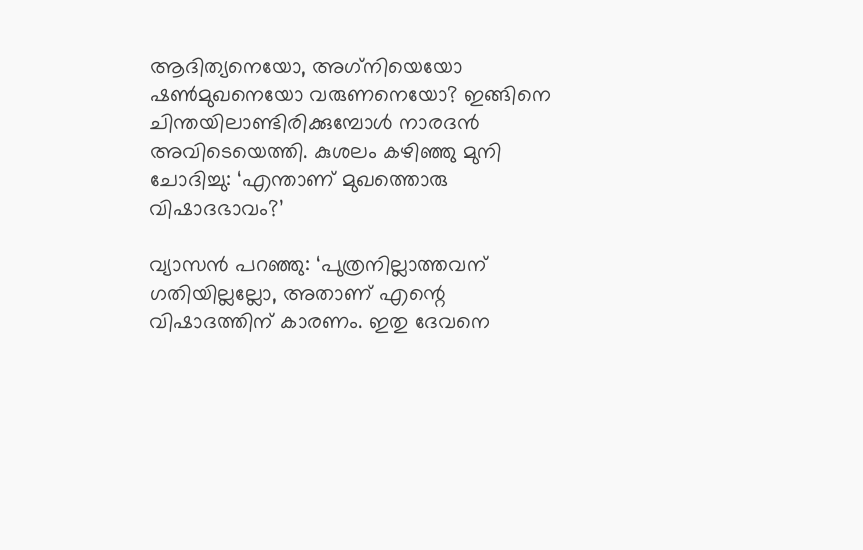ആദിത്യനെയോ, അഗ്‌നിയെയോ ഷണ്‍മുഖനെയോ വരുണനെയോ? ഇങ്ങിനെ ചിന്തയിലാണ്ടിരിക്കുമ്പോള്‍ നാരദന്‍ അവിടെയെത്തി. കുശലം കഴിഞ്ഞു മുനി ചോദിച്ചു: ‘എന്താണ് മുഖത്തൊരു വിഷാദഭാവം?’

വ്യാസന്‍ പറഞ്ഞു: ‘പുത്രനില്ലാത്തവന് ഗതിയില്ലല്ലോ, അതാണ് എന്റെ വിഷാദത്തിന് കാരണം. ഇതു ദേവനെ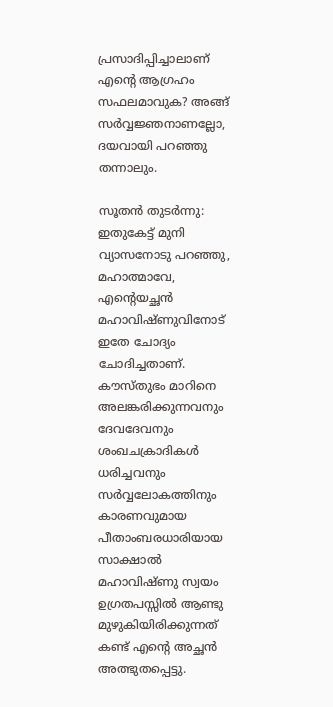പ്രസാദിപ്പിച്ചാലാണ് എന്റെ ആഗ്രഹം സഫലമാവുക? അങ്ങ് സര്‍വ്വജ്ഞനാണല്ലോ, ദയവായി പറഞ്ഞു തന്നാലും.

സൂതന്‍ തുടര്‍ന്നു: ഇതുകേട്ട് മുനി വ്യാസനോടു പറഞ്ഞു, മഹാത്മാവേ, എന്റെയച്ഛന്‍ മഹാവിഷ്ണുവിനോട് ഇതേ ചോദ്യം ചോദിച്ചതാണ്. കൗസ്തുഭം മാറിനെ അലങ്കരിക്കുന്നവനും ദേവദേവനും ശംഖചക്രാദികള്‍ ധരിച്ചവനും സര്‍വ്വലോകത്തിനും കാരണവുമായ പീതാംബരധാരിയായ സാക്ഷാല്‍ മഹാവിഷ്ണു സ്വയം ഉഗ്രതപസ്സില്‍ ആണ്ടു മുഴുകിയിരിക്കുന്നത് കണ്ട് എന്റെ അച്ഛന്‍ അത്ഭുതപ്പെട്ടു.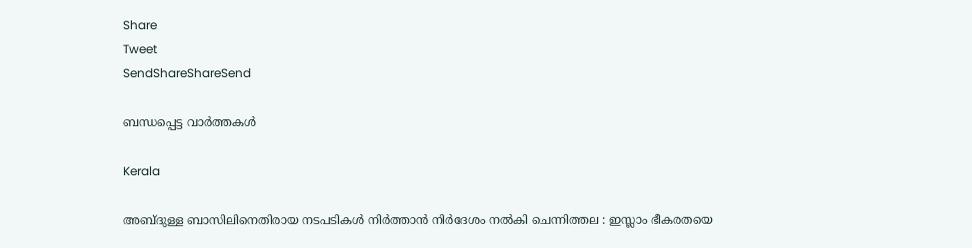Share
Tweet
SendShareShareSend

ബന്ധപ്പെട്ട വാര്‍ത്തകള്‍

Kerala

അബ്ദുള്ള ബാസിലിനെതിരായ നടപടികൾ നിർത്താൻ നിർദേശം നൽകി ചെന്നിത്തല : ഇസ്ലാം ഭീകരതയെ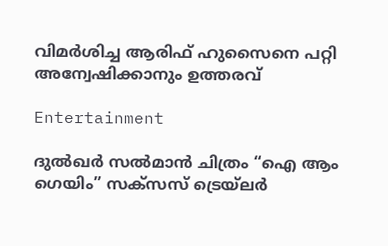വിമർശിച്ച ആരിഫ് ഹുസൈനെ പറ്റി അന്വേഷിക്കാനും ഉത്തരവ്

Entertainment

ദുൽഖർ സൽമാൻ ചിത്രം “ഐ ആം ഗെയിം” സക്സസ് ട്രെയ്‌ലർ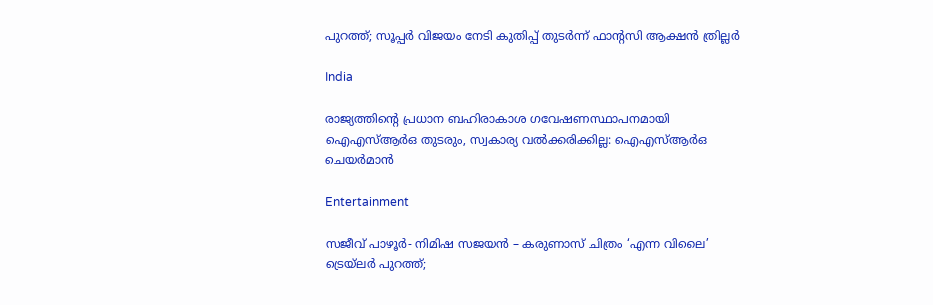പുറത്ത്; സൂപ്പർ വിജയം നേടി കുതിപ്പ് തുടർന്ന് ഫാന്റസി ആക്ഷൻ ത്രില്ലർ

India

രാജ്യത്തിന്റെ പ്രധാന ബഹിരാകാശ ഗവേഷണസ്ഥാപനമായി ഐഎസ്ആര്‍ഒ തുടരും, സ്വകാര്യ വല്‍ക്കരിക്കില്ല: ഐഎസ്ആര്‍ഒ ചെയര്‍മാന്‍

Entertainment

സജീവ് പാഴൂർ- നിമിഷ സജയൻ – കരുണാസ് ചിത്രം ‘എന്ന വിലൈ’ ട്രെയ്‌ലർ പുറത്ത്;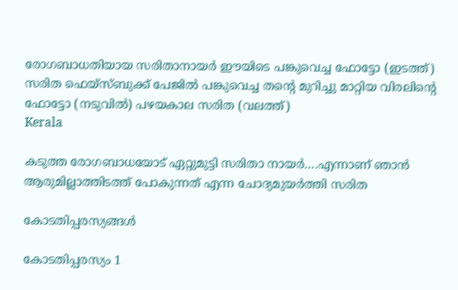രോഗബാധതിയായ സരിതാനായര്‍ ഈയിടെ പങ്കുവെച്ച ഫോട്ടോ (ഇടത്ത്) സരിത ഫെയ്സ്ബുക്ക് പേജില്‍ പങ്കുവെച്ച തന്‍റെ മുറിച്ചു മാറ്റിയ വിരലിന്‍റെ ഫോട്ടോ (നടുവില്‍) പഴയകാല സരിത (വലത്ത്)
Kerala

കടുത്ത രോഗബാധയോട് ഏറ്റുമുട്ടി സരിതാ നായര്‍….എന്നാണ് ഞാന്‍ ആരുമില്ലാത്തിടത്ത് പോകുന്നത് എന്ന ചോദ്യമുയര്‍ത്തി സരിത

കോടതിപ്പരസ്യങ്ങള്‍

കോടതിപ്പരസ്യം 1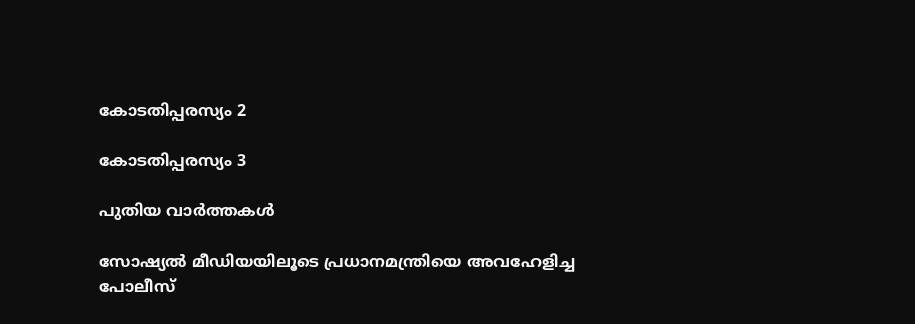കോടതിപ്പരസ്യം 2

കോടതിപ്പരസ്യം 3

പുതിയ വാര്‍ത്തകള്‍

സോഷ്യൽ മീഡിയയിലൂടെ പ്രധാനമന്ത്രിയെ അവഹേളിച്ച പോലീസ്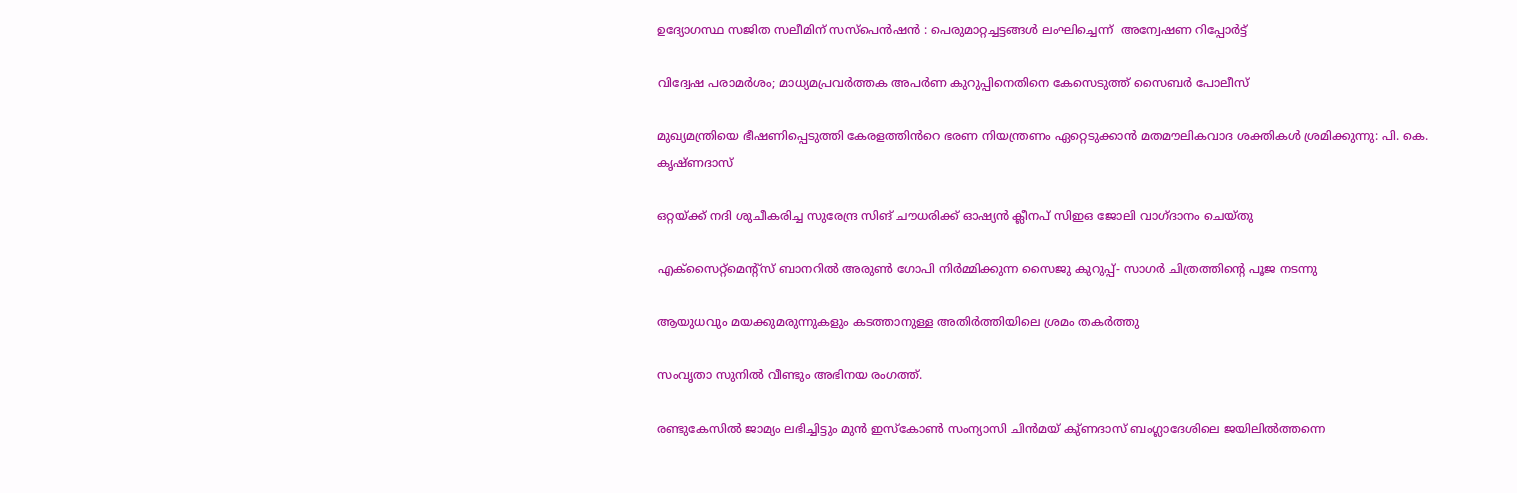ഉദ്യോഗസ്ഥ സജിത സലീമിന് സസ്പെൻഷൻ : പെരുമാറ്റച്ചട്ടങ്ങൾ ലംഘിച്ചെന്ന്  അന്വേഷണ റിപ്പോർട്ട്

വിദ്വേഷ പരാമർശം; മാധ്യമപ്രവർത്തക അപർണ കുറുപ്പിനെതിനെ കേസെടുത്ത് സൈബർ പോലീസ്

മുഖ്യമന്ത്രിയെ ഭീഷണിപ്പെടുത്തി കേരളത്തിൻറെ ഭരണ നിയന്ത്രണം ഏറ്റെടുക്കാൻ മതമൗലികവാദ ശക്തികൾ ശ്രമിക്കുന്നു: പി. കെ. കൃഷ്ണദാസ്

ഒറ്റയ്‌ക്ക് നദി ശുചീകരിച്ച സുരേന്ദ്ര സിങ് ചൗധരിക്ക് ഓഷ്യൻ ക്ലീനപ് സിഇഒ ജോലി വാഗ്ദാനം ചെയ്തു

എക്സൈറ്റ്മെന്റ്സ് ബാനറിൽ അരുൺ ഗോപി നിർമ്മിക്കുന്ന സൈജു കുറുപ്പ്- സാഗർ ചിത്രത്തിന്റെ പൂജ നടന്നു

ആയുധവും മയക്കുമരുന്നുകളും കടത്താനുള്ള അതിർത്തിയിലെ ശ്രമം തകർത്തു

സംവൃതാ സുനിൽ വീണ്ടും അഭിനയ രംഗത്ത്.

രണ്ടുകേസിൽ ജാമ്യം ലഭിച്ചിട്ടും മുൻ ഇസ്‌കോൺ സംന്യാസി ചിൻമയ് കു്ണദാസ് ബംഗ്ലാദേശിലെ ജയിലിൽത്തന്നെ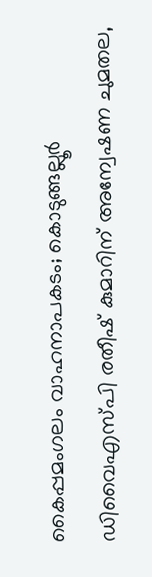കൈപ്പമംഗലം വാഹനാപകടം; കൊടുങ്ങല്ലൂർ ഡിവൈഎസ്‍പി രതീഷ് കുമാറിന് അന്വേഷണ ചുമതല,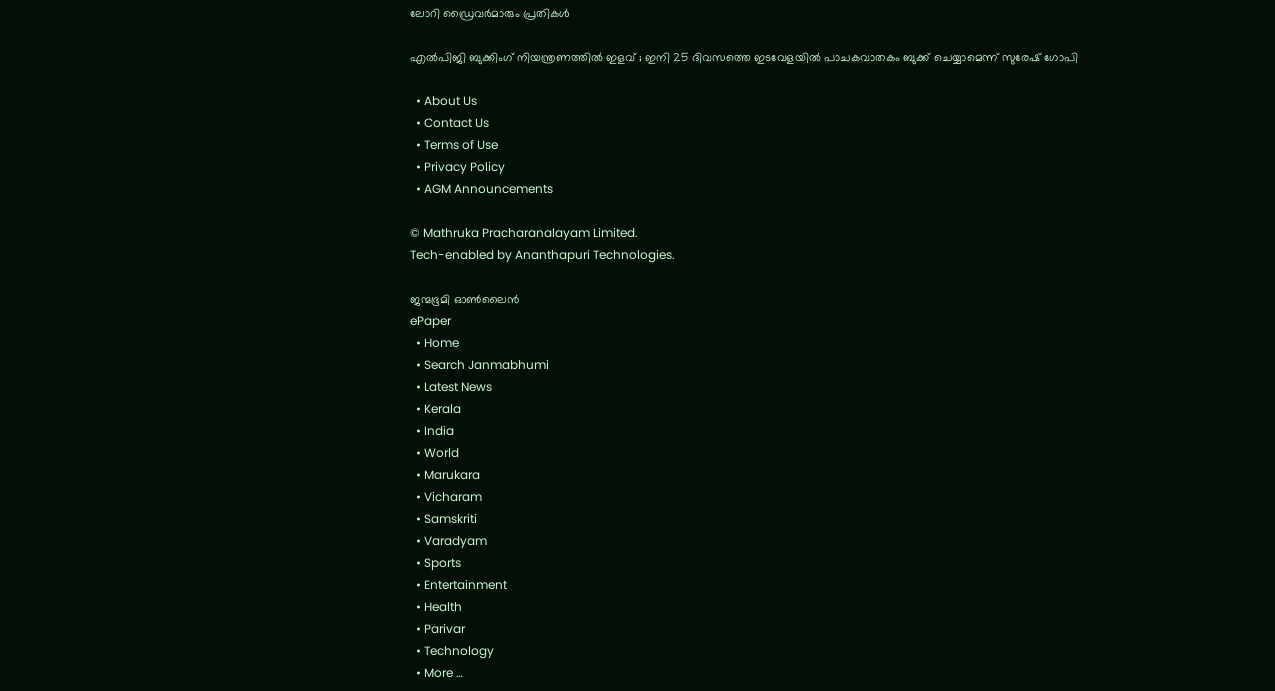ലോറി ഡ്രൈവർമാരും പ്രതികൾ

എൽപിജി ബുക്കിംഗ് നിയന്ത്രണത്തിൽ ഇളവ് ; ഇനി 25 ദിവസത്തെ ഇടവേളയിൽ പാചകവാതകം ബുക്ക് ചെയ്യാമെന്ന് സുരേഷ് ഗോപി

  • About Us
  • Contact Us
  • Terms of Use
  • Privacy Policy
  • AGM Announcements

© Mathruka Pracharanalayam Limited.
Tech-enabled by Ananthapuri Technologies.

ജന്മഭൂമി ഓണ്‍ലൈന്‍
ePaper
  • Home
  • Search Janmabhumi
  • Latest News
  • Kerala
  • India
  • World
  • Marukara
  • Vicharam
  • Samskriti
  • Varadyam
  • Sports
  • Entertainment
  • Health
  • Parivar
  • Technology
  • More …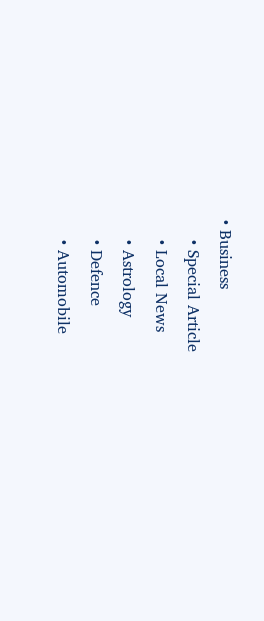• Business
    • Special Article
    • Local News
    • Astrology
    • Defence
    • Automobile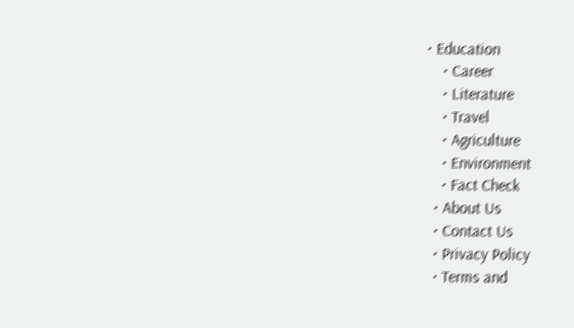• Education
    • Career
    • Literature
    • Travel
    • Agriculture
    • Environment
    • Fact Check
  • About Us
  • Contact Us
  • Privacy Policy
  • Terms and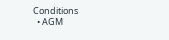Conditions
  • AGM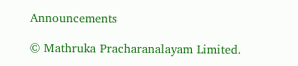Announcements

© Mathruka Pracharanalayam Limited.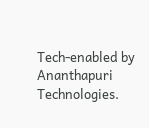Tech-enabled by Ananthapuri Technologies.